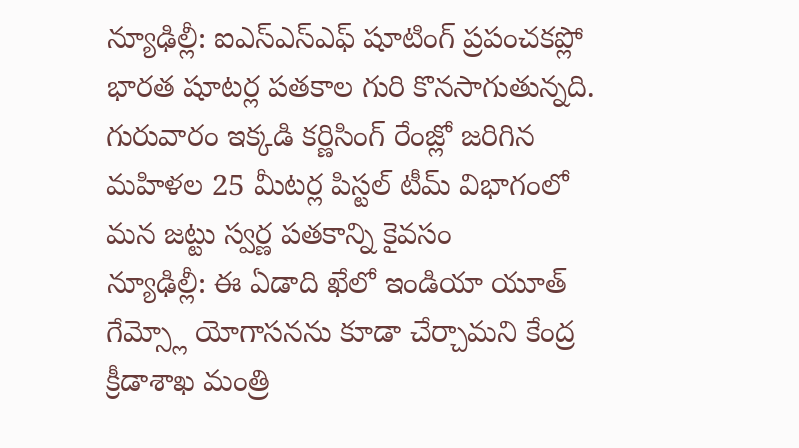న్యూఢిల్లీ: ఐఎస్ఎస్ఎఫ్ షూటింగ్ ప్రపంచకప్లో భారత షూటర్ల పతకాల గురి కొనసాగుతున్నది. గురువారం ఇక్కడి కర్ణిసింగ్ రేంజ్లో జరిగిన మహిళల 25 మీటర్ల పిస్టల్ టీమ్ విభాగంలో మన జట్టు స్వర్ణ పతకాన్ని కైవసం
న్యూఢిల్లీ: ఈ ఏడాది ఖేలో ఇండియా యూత్ గేమ్స్లో యోగాసనను కూడా చేర్చామని కేంద్ర క్రీడాశాఖ మంత్రి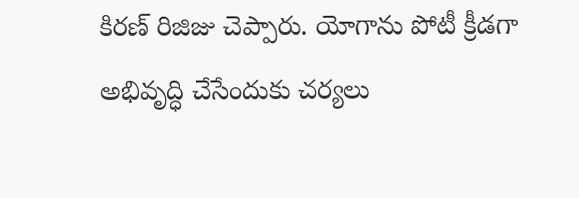కిరణ్ రిజిజు చెప్పారు. యోగాను పోటీ క్రీడగా అభివృద్ధి చేసేందుకు చర్యలు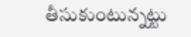తీసుకుంటున్నట్టు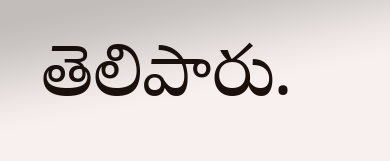తెలిపారు.